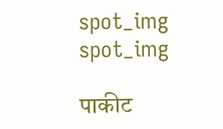spot_img
spot_img

पाकीट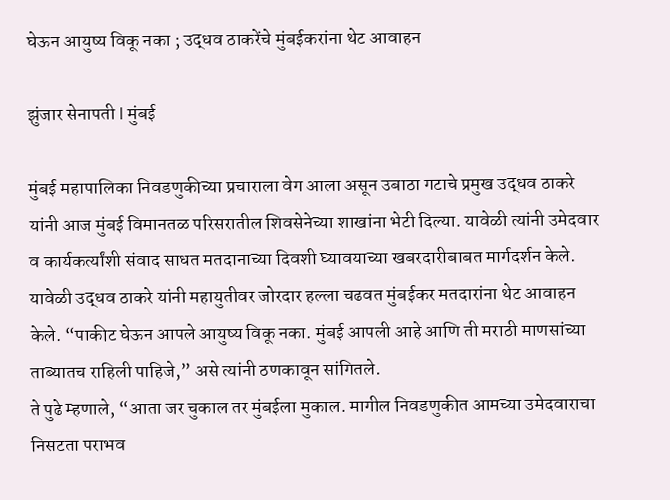घेऊन आयुष्य विकू नका ; उद्धव ठाकरेंचे मुंबईकरांना थेट आवाहन

झुंजार सेनापती l मुंबई

मुंबई महापालिका निवडणुकीच्या प्रचाराला वेग आला असून उबाठा गटाचे प्रमुख उद्धव ठाकरे यांनी आज मुंबई विमानतळ परिसरातील शिवसेनेच्या शाखांना भेटी दिल्या. यावेळी त्यांनी उमेदवार व कार्यकर्त्यांशी संवाद साधत मतदानाच्या दिवशी घ्यावयाच्या खबरदारीबाबत मार्गदर्शन केले.
यावेळी उद्धव ठाकरे यांनी महायुतीवर जोरदार हल्ला चढवत मुंबईकर मतदारांना थेट आवाहन केले. “पाकीट घेऊन आपले आयुष्य विकू नका. मुंबई आपली आहे आणि ती मराठी माणसांच्या ताब्यातच राहिली पाहिजे,” असे त्यांनी ठणकावून सांगितले.
ते पुढे म्हणाले, “आता जर चुकाल तर मुंबईला मुकाल. मागील निवडणुकीत आमच्या उमेदवाराचा निसटता पराभव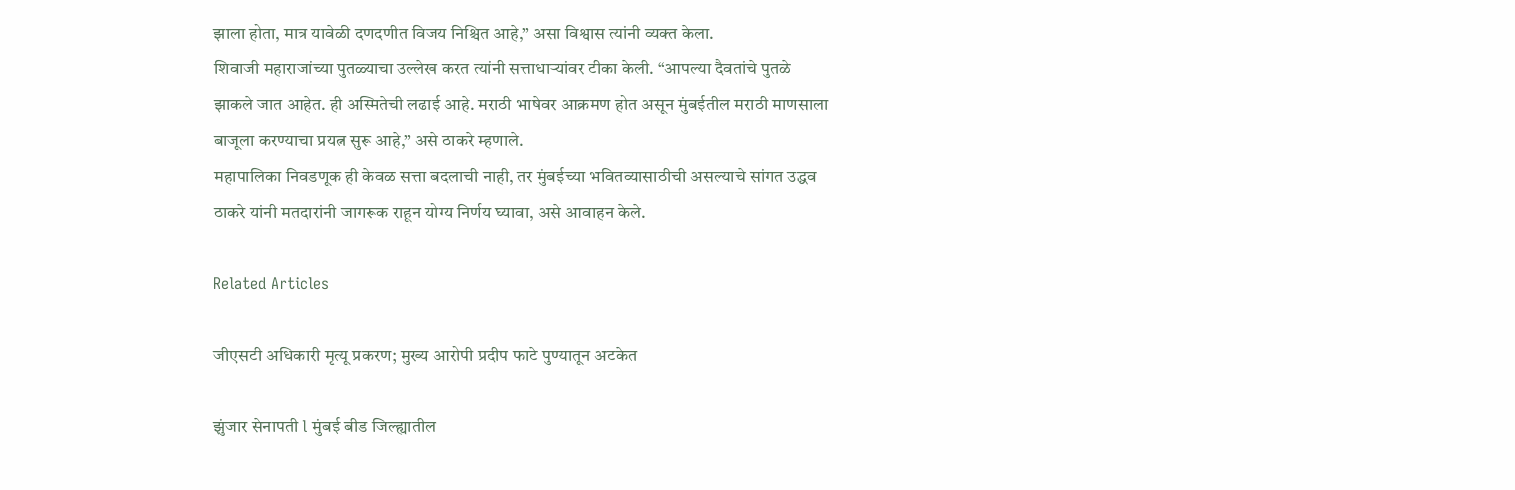झाला होता, मात्र यावेळी दणदणीत विजय निश्चित आहे,” असा विश्वास त्यांनी व्यक्त केला.
शिवाजी महाराजांच्या पुतळ्याचा उल्लेख करत त्यांनी सत्ताधाऱ्यांवर टीका केली. “आपल्या दैवतांचे पुतळे झाकले जात आहेत. ही अस्मितेची लढाई आहे. मराठी भाषेवर आक्रमण होत असून मुंबईतील मराठी माणसाला बाजूला करण्याचा प्रयत्न सुरू आहे,” असे ठाकरे म्हणाले.
महापालिका निवडणूक ही केवळ सत्ता बदलाची नाही, तर मुंबईच्या भवितव्यासाठीची असल्याचे सांगत उद्धव ठाकरे यांनी मतदारांनी जागरूक राहून योग्य निर्णय घ्यावा, असे आवाहन केले.

Related Articles

जीएसटी अधिकारी मृत्यू प्रकरण; मुख्य आरोपी प्रदीप फाटे पुण्यातून अटकेत

झुंजार सेनापती l मुंबई बीड जिल्ह्यातील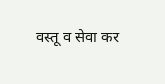वस्तू व सेवा कर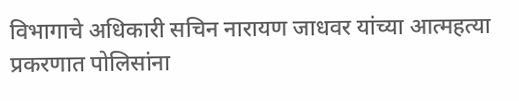विभागाचे अधिकारी सचिन नारायण जाधवर यांच्या आत्महत्या प्रकरणात पोलिसांना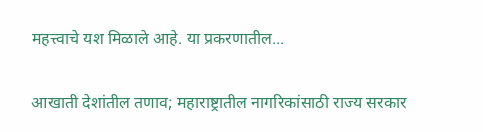महत्त्वाचे यश मिळाले आहे. या प्रकरणातील...

आखाती देशांतील तणाव; महाराष्ट्रातील नागरिकांसाठी राज्य सरकार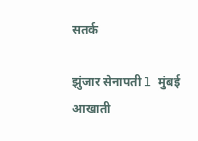सतर्क

झुंजार सेनापती l मुंबई आखाती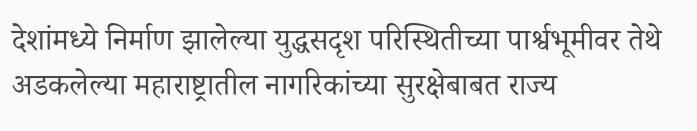देशांमध्ये निर्माण झालेल्या युद्धसदृश परिस्थितीच्या पार्श्वभूमीवर तेथे अडकलेल्या महाराष्ट्रातील नागरिकांच्या सुरक्षेबाबत राज्य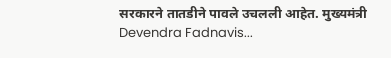सरकारने तातडीने पावले उचलली आहेत. मुख्यमंत्री Devendra Fadnavis...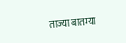ताज्या बातम्या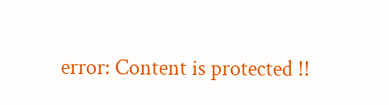error: Content is protected !!